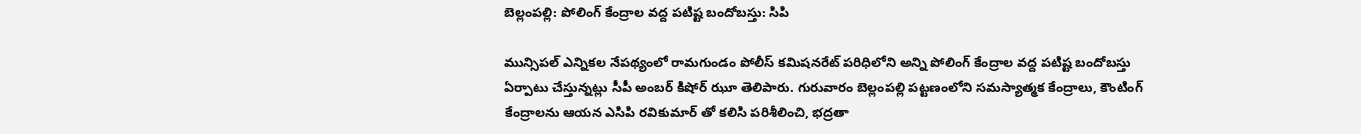బెల్లంపల్లి: పోలింగ్ కేంద్రాల వద్ద పటిష్ట బందోబస్తు: సిపి

మున్సిపల్ ఎన్నికల నేపథ్యంలో రామగుండం పోలీస్ కమిషనరేట్ పరిధిలోని అన్ని పోలింగ్ కేంద్రాల వద్ద పటిష్ట బందోబస్తు ఏర్పాటు చేస్తున్నట్లు సీపీ అంబర్ కిషోర్ ఝూ తెలిపారు. గురువారం బెల్లంపల్లి పట్టణంలోని సమస్యాత్మక కేంద్రాలు, కౌంటింగ్ కేంద్రాలను ఆయన ఎసిపి రవికుమార్ తో కలిసి పరిశీలించి, భద్రతా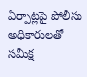ఏర్పాట్లపై పోలీసు అధికారులతో సమీక్ష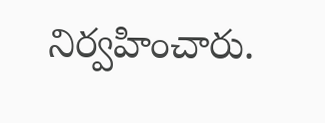నిర్వహించారు.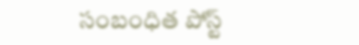సంబంధిత పోస్ట్